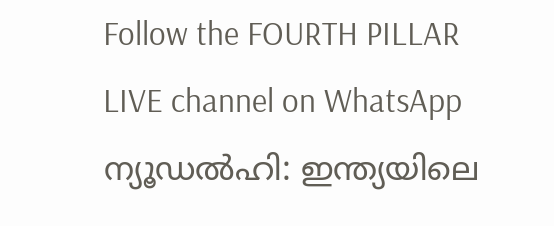Follow the FOURTH PILLAR LIVE channel on WhatsApp
ന്യൂഡൽഹി: ഇന്ത്യയിലെ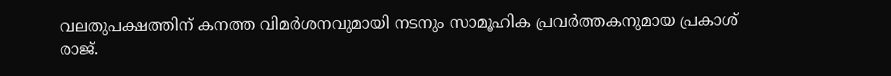വലതുപക്ഷത്തിന് കനത്ത വിമർശനവുമായി നടനും സാമൂഹിക പ്രവർത്തകനുമായ പ്രകാശ് രാജ്.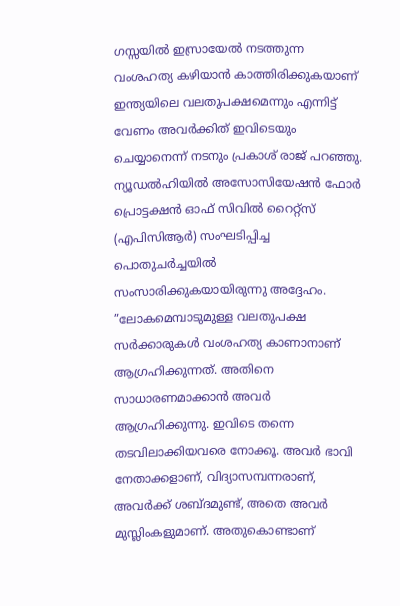ഗസ്സയിൽ ഇസ്രായേൽ നടത്തുന്ന വംശഹത്യ കഴിയാൻ കാത്തിരിക്കുകയാണ് ഇന്ത്യയിലെ വലതുപക്ഷമെന്നും എന്നിട്ട് വേണം അവർക്കിത് ഇവിടെയും ചെയ്യാനെന്ന് നടനും പ്രകാശ് രാജ് പറഞ്ഞു. ന്യൂഡൽഹിയിൽ അസോസിയേഷൻ ഫോർ പ്രൊട്ടക്ഷൻ ഓഫ് സിവിൽ റൈറ്റ്സ് (എപിസിആർ) സംഘടിപ്പിച്ച പൊതുചർച്ചയിൽ സംസാരിക്കുകയായിരുന്നു അദ്ദേഹം.
”ലോകമെമ്പാടുമുള്ള വലതുപക്ഷ സർക്കാരുകൾ വംശഹത്യ കാണാനാണ് ആഗ്രഹിക്കുന്നത്. അതിനെ സാധാരണമാക്കാൻ അവർ ആഗ്രഹിക്കുന്നു. ഇവിടെ തന്നെ തടവിലാക്കിയവരെ നോക്കൂ. അവർ ഭാവി നേതാക്കളാണ്, വിദ്യാസമ്പന്നരാണ്, അവർക്ക് ശബ്ദമുണ്ട്, അതെ അവർ മുസ്ലിംകളുമാണ്. അതുകൊണ്ടാണ്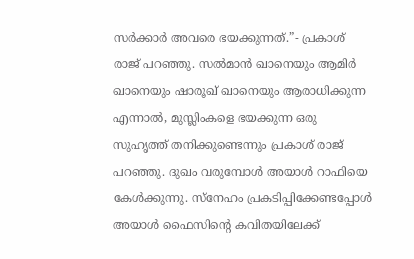സർക്കാർ അവരെ ഭയക്കുന്നത്.”- പ്രകാശ് രാജ് പറഞ്ഞു. സൽമാൻ ഖാനെയും ആമിർ ഖാനെയും ഷാരൂഖ് ഖാനെയും ആരാധിക്കുന്ന എന്നാൽ, മുസ്ലിംകളെ ഭയക്കുന്ന ഒരു സുഹൃത്ത് തനിക്കുണ്ടെന്നും പ്രകാശ് രാജ് പറഞ്ഞു. ദുഖം വരുമ്പോൾ അയാൾ റാഫിയെ കേൾക്കുന്നു. സ്നേഹം പ്രകടിപ്പിക്കേണ്ടപ്പോൾ അയാൾ ഫൈസിന്റെ കവിതയിലേക്ക്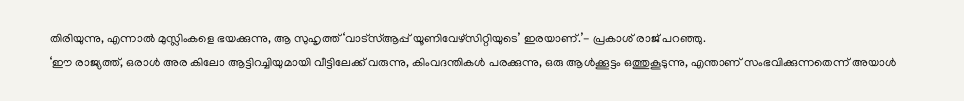തിരിയുന്നു, എന്നാൽ മുസ്ലിംകളെ ഭയക്കുന്നു, ആ സുഹൃത്ത് ‘വാട്സ്ആപ്പ് യൂണിവേഴ്സിറ്റിയുടെ’ ഇരയാണ്.’- പ്രകാശ് രാജ് പറഞ്ഞു.
‘ഈ രാജ്യത്ത്, ഒരാൾ അര കിലോ ആട്ടിറച്ചിയുമായി വീട്ടിലേക്ക് വരുന്നു, കിംവദന്തികൾ പരക്കുന്നു, ഒരു ആൾക്കൂട്ടം ഒത്തുകൂടുന്നു, എന്താണ് സംഭവിക്കുന്നതെന്ന് അയാൾ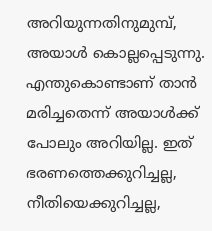അറിയുന്നതിനുമുമ്പ്, അയാൾ കൊല്ലപ്പെടുന്നു. എന്തുകൊണ്ടാണ് താൻ മരിച്ചതെന്ന് അയാൾക്ക് പോലും അറിയില്ല. ഇത് ഭരണത്തെക്കുറിച്ചല്ല, നീതിയെക്കുറിച്ചല്ല,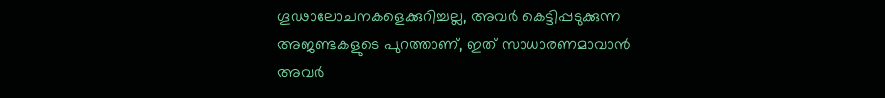ഗൂഢാലോചനകളെക്കുറിച്ചല്ല, അവർ കെട്ടിപ്പടുക്കുന്ന അജണ്ടകളുടെ പുറത്താണ്, ഇത് സാധാരണമാവാൻ അവർ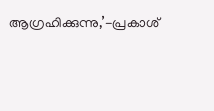ആഗ്രഹിക്കുന്നു,’-പ്രകാശ്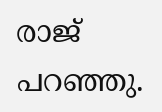രാജ് പറഞ്ഞു.